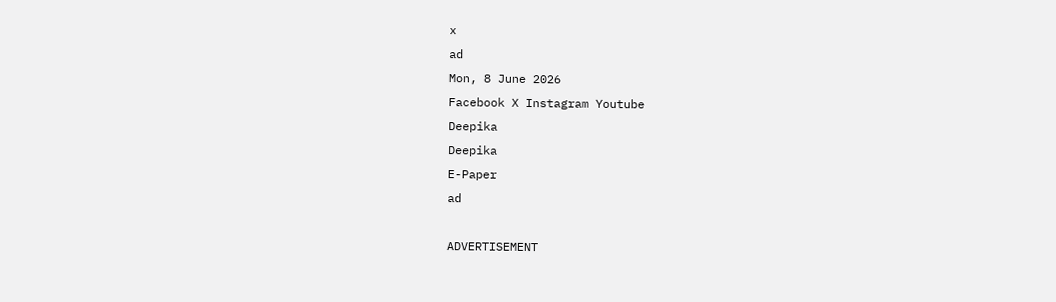x
ad
Mon, 8 June 2026
Facebook X Instagram Youtube
Deepika
Deepika
E-Paper
ad

ADVERTISEMENT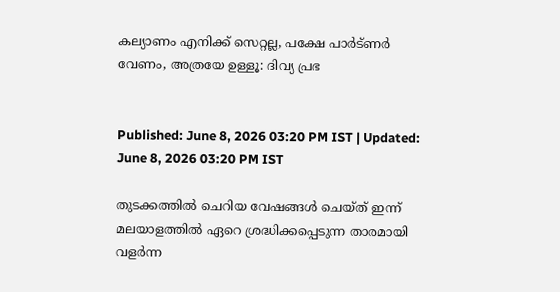കല്യാണം എനിക്ക് സെറ്റല്ല, പക്ഷേ പാർട്ണർ വേണം, അത്രയേ ഉള്ളൂ: ദിവ്യ പ്രഭ


Published: June 8, 2026 03:20 PM IST | Updated: June 8, 2026 03:20 PM IST

തുടക്കത്തിൽ ചെറിയ വേഷങ്ങൾ ചെയ്ത് ഇന്ന് മലയാളത്തിൽ ഏറെ ശ്രദ്ധിക്കപ്പെടുന്ന താരമായി വളർന്ന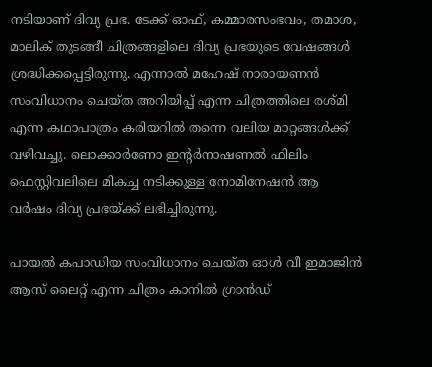നടിയാണ് ദിവ്യ പ്രഭ. ടേക്ക് ഓഫ്, കമ്മാരസംഭവം, തമാശ, മാലിക് തുടങ്ങീ ചിത്രങ്ങളിലെ ദിവ്യ പ്രഭയുടെ വേഷങ്ങൾ ശ്രദ്ധിക്കപ്പെട്ടിരുന്നു. എന്നാൽ മഹേഷ് നാരായണൻ സംവിധാനം ചെയ്ത അറിയിപ്പ് എന്ന ചിത്രത്തിലെ രശ്മി എന്ന കഥാപാത്രം കരിയറിൽ തന്നെ വലിയ മാറ്റങ്ങൾക്ക് വഴിവച്ചു. ലൊക്കാർണോ ഇന്‍റർനാഷണൽ ഫിലിം ഫെസ്റ്റിവലിലെ മികച്ച നടിക്കുള്ള നോമിനേഷൻ ആ വർഷം ദിവ്യ പ്രഭയ്ക്ക് ലഭിച്ചിരുന്നു.

പായൽ കപാഡിയ സംവിധാനം ചെയ്ത ഓൾ വീ ഇമാജിൻ ആസ് ലൈറ്റ് എന്ന ചിത്രം കാനിൽ ഗ്രാൻഡ്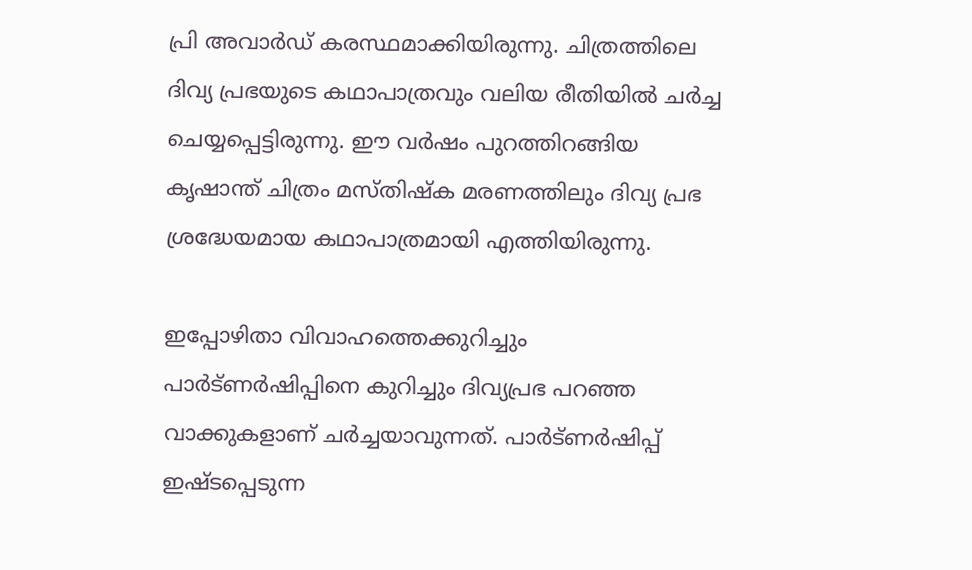പ്രി അവാർഡ് കരസ്ഥമാക്കിയിരുന്നു. ചിത്രത്തിലെ ദിവ്യ പ്രഭയുടെ കഥാപാത്രവും വലിയ രീതിയിൽ ചർച്ച ചെയ്യപ്പെട്ടിരുന്നു. ഈ വർഷം പുറത്തിറങ്ങിയ കൃഷാന്ത്‌ ചിത്രം മസ്തിഷ്ക മരണത്തിലും ദിവ്യ പ്രഭ ശ്രദ്ധേയമായ കഥാപാത്രമായി എത്തിയിരുന്നു.

ഇപ്പോഴിതാ വിവാഹത്തെക്കുറിച്ചും പാർട്ണർഷിപ്പിനെ കുറിച്ചും ദിവ്യപ്രഭ പറഞ്ഞ വാക്കുകളാണ് ചർച്ചയാവുന്നത്. പാർട്ണർഷിപ്പ് ഇഷ്ടപ്പെടുന്ന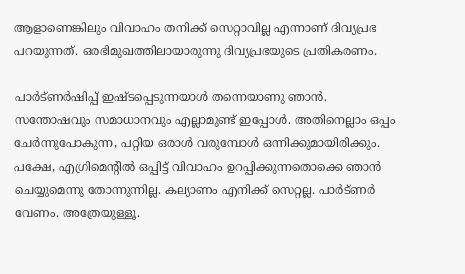ആളാണെങ്കിലും വിവാഹം തനിക്ക് സെറ്റാവില്ല എന്നാണ് ദിവ്യപ്രഭ പറയുന്നത്. ഒരഭിമുഖത്തിലായാരുന്നു ദിവ്യപ്രഭയുടെ പ്രതികരണം.

പാർട്‌ണർഷിപ്പ് ഇഷ്ടപ്പെടുന്നയാൾ തന്നെയാണു ഞാൻ. സന്തോഷവും സമാധാനവും എല്ലാമുണ്ട് ഇപ്പോൾ. അതിനെല്ലാം ഒപ്പം ചേർന്നുപോകുന്ന, പറ്റിയ ഒരാൾ വരുമ്പോൾ ഒന്നിക്കുമായിരിക്കും. പക്ഷേ, എഗ്രിമെന്‍റിൽ ഒപ്പിട്ട് വിവാഹം ഉറപ്പിക്കുന്നതൊക്കെ ഞാൻ ചെയ്യുമെന്നു തോന്നുന്നില്ല. കല്യാണം എനിക്ക് സെറ്റല്ല. പാർട്‌ണർ വേണം. അത്രേയുള്ളൂ.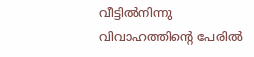വീട്ടിൽനിന്നു വിവാഹത്തിന്‍റെ പേരിൽ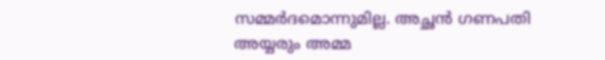സമ്മർദമൊന്നുമില്ല. അച്ഛൻ ഗണപതി അയ്യരും അമ്മ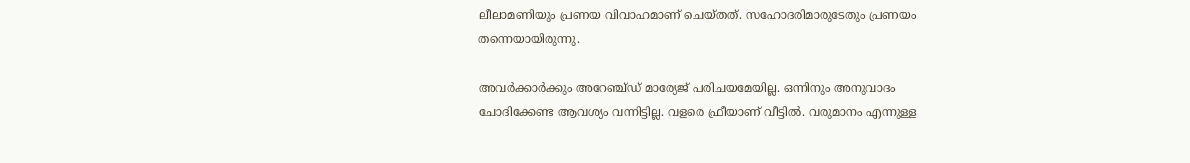ലീലാമണിയും പ്രണയ വിവാഹമാണ് ചെയ്തത്. സഹോദരിമാരുടേതും പ്രണയം തന്നെയായിരുന്നു.

അവർക്കാർക്കും അറേഞ്ച്ഡ് മാര്യേജ് പരിചയമേയില്ല. ഒന്നിനും അനുവാദം ചോദിക്കേണ്ട ആവശ്യം വന്നിട്ടില്ല. വളരെ ഫ്രീയാണ് വീട്ടിൽ. വരുമാനം എന്നുള്ള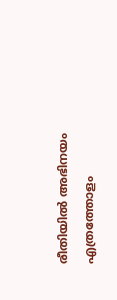രീതിയിൽ അഭിനയം എത്രത്തോളം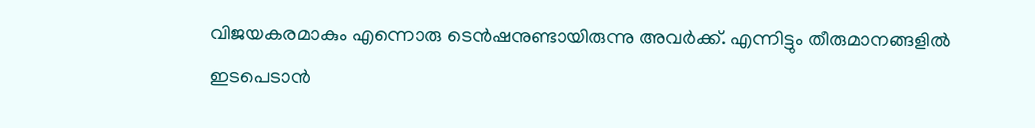വിജയകരമാകും എന്നൊരു ടെൻഷനുണ്ടായിരുന്നു അവർക്ക്. എന്നിട്ടും തീരുമാനങ്ങളിൽ ഇടപെടാൻ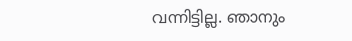വന്നിട്ടില്ല. ഞാനും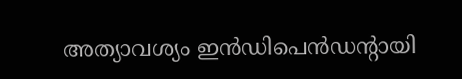അത്യാവശ്യം ഇൻഡിപെൻഡന്‍റായി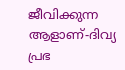ജീവിക്കുന്ന ആളാണ്-ദിവ്യ പ്രഭ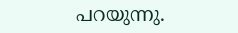പറയുന്നു.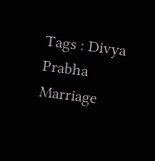Tags : Divya Prabha Marriage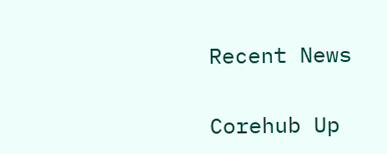Recent News

Corehub Up